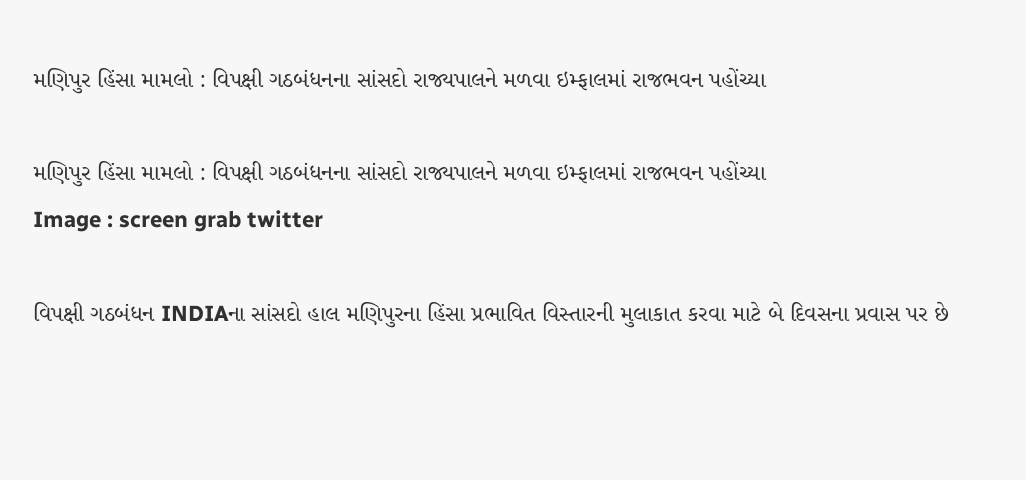મણિપુર હિંસા મામલો : વિપક્ષી ગઠબંધનના સાંસદો રાજ્યપાલને મળવા ઇમ્ફાલમાં રાજભવન પહોંચ્યા

મણિપુર હિંસા મામલો : વિપક્ષી ગઠબંધનના સાંસદો રાજ્યપાલને મળવા ઇમ્ફાલમાં રાજભવન પહોંચ્યા
Image : screen grab twitter

વિપક્ષી ગઠબંધન INDIAના સાંસદો હાલ મણિપુરના હિંસા પ્રભાવિત વિસ્તારની મુલાકાત કરવા માટે બે દિવસના પ્રવાસ પર છે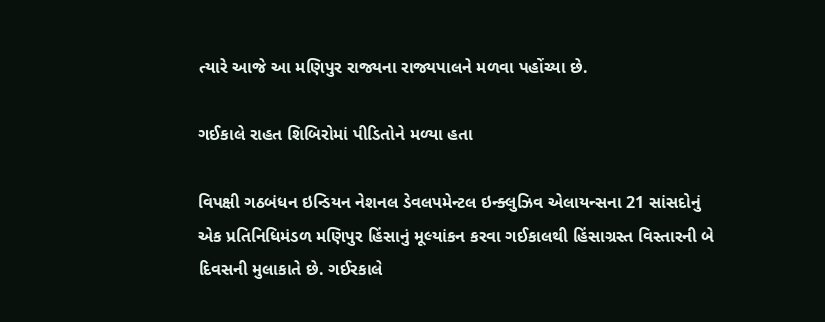ત્યારે આજે આ મણિપુર રાજ્યના રાજ્યપાલને મળવા પહોંચ્યા છે.

ગઈકાલે રાહત શિબિરોમાં પીડિતોને મળ્યા હતા

વિપક્ષી ગઠબંધન ઇન્ડિયન નેશનલ ડેવલપમેન્ટલ ઇન્ક્લુઝિવ એલાયન્સના 21 સાંસદોનું એક પ્રતિનિધિમંડળ મણિપુર હિંસાનું મૂલ્યાંકન કરવા ગઈકાલથી હિંસાગ્રસ્ત વિસ્તારની બે દિવસની મુલાકાતે છે. ગઈરકાલે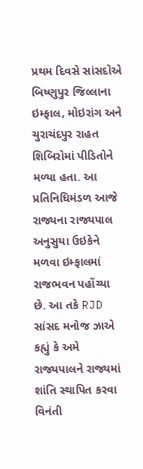પ્રથમ દિવસે સાંસદોએ બિષ્ણુપુર જિલ્લાના ઇમ્ફાલ, મોઇરાંગ અને ચુરાચંદપુર રાહત શિબિરોમાં પીડિતોને મળ્યા હતા. આ પ્રતિનિધિમંડળ આજે રાજ્યના રાજ્યપાલ અનુસુયા ઉઇકેને મળવા ઇમ્ફાલમાં રાજભવન પહોંચ્યા છે. આ તકે RJD સાંસદ મનોજ ઝાએ કહ્યું કે અમે રાજ્યપાલને રાજ્યમાં શાંતિ સ્થાપિત કરવા વિનંતી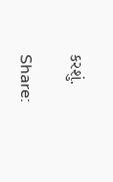કરશું.

Share: